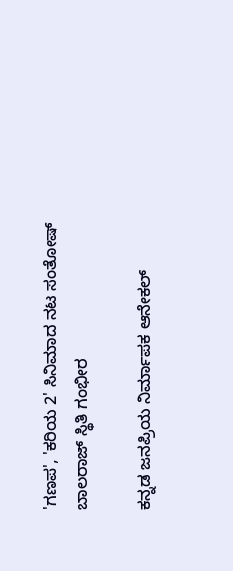'ಗಣಪ', 'ಕರಿಯ 2' ಸಿನಿಮಾದ ನಟ ಸಂತೋಷ್ ಬಾಲರಾಜ್ ಸ್ಥಿತಿ ಗಂಭೀರ

ಕನ್ನಡ ಜನಪ್ರಿಯ ನಿರ್ಮಾಪಕ ಆನೇಕಲ್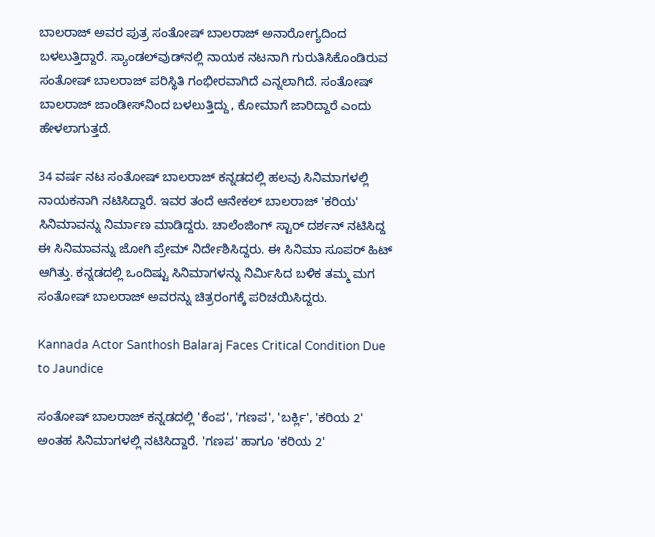ಬಾಲರಾಜ್ ಅವರ ಪುತ್ರ ಸಂತೋಷ್ ಬಾಲರಾಜ್ ಅನಾರೋಗ್ಯದಿಂದ ಬಳಲುತ್ತಿದ್ದಾರೆ. ಸ್ಯಾಂಡಲ್‌ವುಡ್‌ನಲ್ಲಿ ನಾಯಕ ನಟನಾಗಿ ಗುರುತಿಸಿಕೊಂಡಿರುವ ಸಂತೋಷ್ ಬಾಲರಾಜ್ ಪರಿಸ್ಥಿತಿ ಗಂಭೀರವಾಗಿದೆ ಎನ್ನಲಾಗಿದೆ. ಸಂತೋಷ್ ಬಾಲರಾಜ್ ಜಾಂಡೀಸ್‌ನಿಂದ ಬಳಲುತ್ತಿದ್ದು, ಕೋಮಾಗೆ ಜಾರಿದ್ದಾರೆ ಎಂದು ಹೇಳಲಾಗುತ್ತದೆ.

34 ವರ್ಷ ನಟ ಸಂತೋಷ್ ಬಾಲರಾಜ್ ಕನ್ನಡದಲ್ಲಿ ಹಲವು ಸಿನಿಮಾಗಳಲ್ಲಿ ನಾಯಕನಾಗಿ ನಟಿಸಿದ್ದಾರೆ. ಇವರ ತಂದೆ ಆನೇಕಲ್ ಬಾಲರಾಜ್ 'ಕರಿಯ' ಸಿನಿಮಾವನ್ನು ನಿರ್ಮಾಣ ಮಾಡಿದ್ದರು. ಚಾಲೆಂಜಿಂಗ್ ಸ್ಟಾರ್ ದರ್ಶನ್ ನಟಿಸಿದ್ದ ಈ ಸಿನಿಮಾವನ್ನು ಜೋಗಿ ಪ್ರೇಮ್ ನಿರ್ದೇಶಿಸಿದ್ದರು. ಈ ಸಿನಿಮಾ ಸೂಪರ್ ಹಿಟ್ ಆಗಿತ್ತು. ಕನ್ನಡದಲ್ಲಿ ಒಂದಿಷ್ಟು ಸಿನಿಮಾಗಳನ್ನು ನಿರ್ಮಿಸಿದ ಬಳಿಕ ತಮ್ಮ ಮಗ ಸಂತೋಷ್ ಬಾಲರಾಜ್ ಅವರನ್ನು ಚಿತ್ರರಂಗಕ್ಕೆ ಪರಿಚಯಿಸಿದ್ದರು.

Kannada Actor Santhosh Balaraj Faces Critical Condition Due to Jaundice

ಸಂತೋಷ್ ಬಾಲರಾಜ್ ಕನ್ನಡದಲ್ಲಿ 'ಕೆಂಪ', 'ಗಣಪ', 'ಬರ್ಕ್ಲಿ', 'ಕರಿಯ 2' ಅಂತಹ ಸಿನಿಮಾಗಳಲ್ಲಿ ನಟಿಸಿದ್ದಾರೆ. 'ಗಣಪ' ಹಾಗೂ 'ಕರಿಯ 2'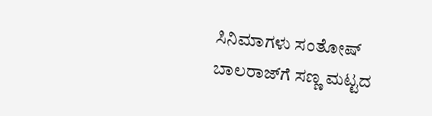ಸಿನಿಮಾಗಳು ಸಂತೋಷ್ ಬಾಲರಾಜ್‌ಗೆ ಸಣ್ಣ ಮಟ್ಟದ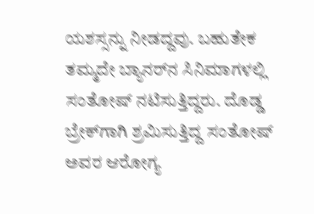ಯಶಸ್ಸನ್ನು ನೀಡದ್ದವು. ಬಹುತೇಕ ತಮ್ಮದೇ ಬ್ಯಾನರ್‌ನ ಸಿನಿಮಾಗಳಲ್ಲಿ ಸಂತೋಷ್ ನಟಿಸುತ್ತಿದ್ದರು. ದೊಡ್ಡ ಬ್ರೇಕ್‌ಗಾಗಿ ಶ್ರಮಿಸುತ್ತಿದ್ದ ಸಂತೋಷ್ ಅವರ ಆರೋಗ್ಯ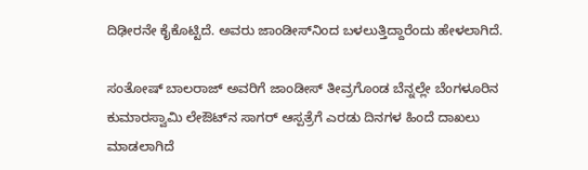ದಿಢೀರನೇ ಕೈಕೊಟ್ಟಿದೆ. ಅವರು ಜಾಂಡೀಸ್‌ನಿಂದ ಬಳಲುತ್ತಿದ್ದಾರೆಂದು ಹೇಳಲಾಗಿದೆ.

ಸಂತೋಷ್ ಬಾಲರಾಜ್ ಅವರಿಗೆ ಜಾಂಡೀಸ್ ತೀವ್ರಗೊಂಡ ಬೆನ್ನಲ್ಲೇ ಬೆಂಗಳೂರಿನ ಕುಮಾರಸ್ವಾಮಿ ಲೇಔಟ್‌ನ ಸಾಗರ್ ಆಸ್ಪತ್ರೆಗೆ ಎರಡು ದಿನಗಳ ಹಿಂದೆ ದಾಖಲು ಮಾಡಲಾಗಿದೆ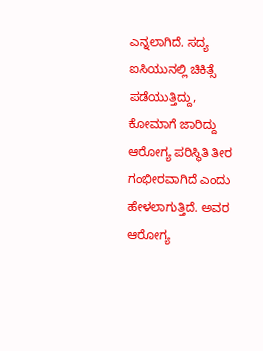ಎನ್ನಲಾಗಿದೆ. ಸದ್ಯ ಐಸಿಯುನಲ್ಲಿ ಚಿಕಿತ್ಸೆ ಪಡೆಯುತ್ತಿದ್ದು, ಕೋಮಾಗೆ ಜಾರಿದ್ದು ಆರೋಗ್ಯ ಪರಿಸ್ಥಿತಿ ತೀರ ಗಂಭೀರವಾಗಿದೆ ಎಂದು ಹೇಳಲಾಗುತ್ತಿದೆ. ಅವರ ಆರೋಗ್ಯ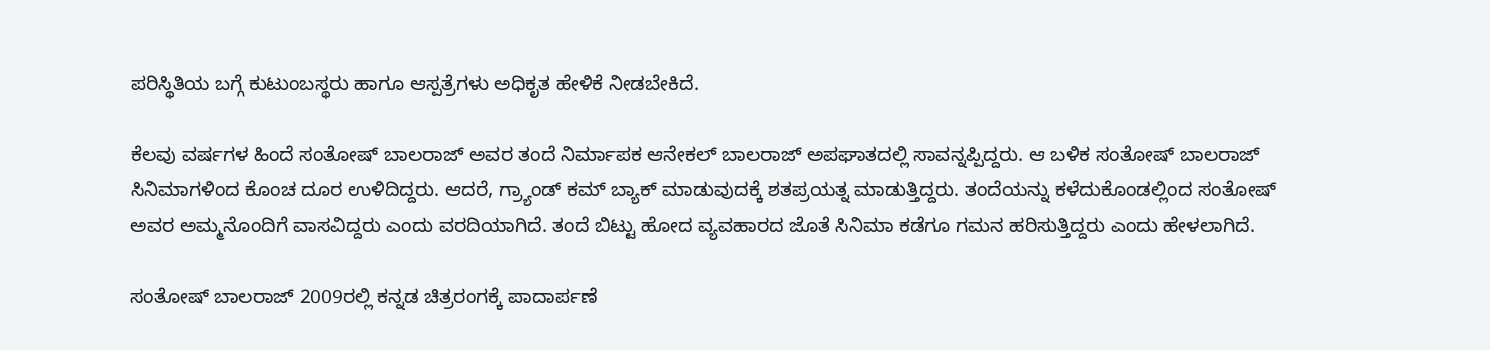ಪರಿಸ್ಥಿತಿಯ ಬಗ್ಗೆ ಕುಟುಂಬಸ್ಥರು ಹಾಗೂ ಆಸ್ಪತ್ರೆಗಳು ಅಧಿಕೃತ ಹೇಳಿಕೆ ನೀಡಬೇಕಿದೆ.

ಕೆಲವು ವರ್ಷಗಳ ಹಿಂದೆ ಸಂತೋಷ್ ಬಾಲರಾಜ್ ಅವರ ತಂದೆ ನಿರ್ಮಾಪಕ ಆನೇಕಲ್ ಬಾಲರಾಜ್ ಅಪಘಾತದಲ್ಲಿ ಸಾವನ್ನಪ್ಪಿದ್ದರು. ಆ ಬಳಿಕ ಸಂತೋಷ್ ಬಾಲರಾಜ್ ಸಿನಿಮಾಗಳಿಂದ ಕೊಂಚ ದೂರ ಉಳಿದಿದ್ದರು. ಆದರೆ, ಗ್ರ್ಯಾಂಡ್ ಕಮ್ ಬ್ಯಾಕ್ ಮಾಡುವುದಕ್ಕೆ ಶತಪ್ರಯತ್ನ ಮಾಡುತ್ತಿದ್ದರು. ತಂದೆಯನ್ನು ಕಳೆದುಕೊಂಡಲ್ಲಿಂದ ಸಂತೋಷ್ ಅವರ ಅಮ್ಮನೊಂದಿಗೆ ವಾಸವಿದ್ದರು ಎಂದು ವರದಿಯಾಗಿದೆ. ತಂದೆ ಬಿಟ್ಟು ಹೋದ ವ್ಯವಹಾರದ ಜೊತೆ ಸಿನಿಮಾ ಕಡೆಗೂ ಗಮನ ಹರಿಸುತ್ತಿದ್ದರು ಎಂದು ಹೇಳಲಾಗಿದೆ.

ಸಂತೋಷ್ ಬಾಲರಾಜ್ 2009ರಲ್ಲಿ ಕನ್ನಡ ಚಿತ್ರರಂಗಕ್ಕೆ ಪಾದಾರ್ಪಣೆ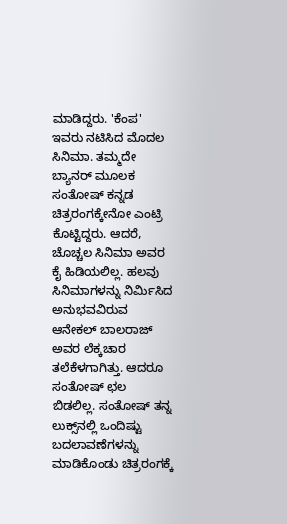ಮಾಡಿದ್ದರು. 'ಕೆಂಪ' ಇವರು ನಟಿಸಿದ ಮೊದಲ ಸಿನಿಮಾ. ತಮ್ಮದೇ ಬ್ಯಾನರ್ ಮೂಲಕ ಸಂತೋಷ್ ಕನ್ನಡ ಚಿತ್ರರಂಗಕ್ಕೇನೋ ಎಂಟ್ರಿ ಕೊಟ್ಟಿದ್ದರು. ಆದರೆ, ಚೊಚ್ಚಲ ಸಿನಿಮಾ ಅವರ ಕೈ ಹಿಡಿಯಲಿಲ್ಲ. ಹಲವು ಸಿನಿಮಾಗಳನ್ನು ನಿರ್ಮಿಸಿದ ಅನುಭವವಿರುವ ಆನೇಕಲ್ ಬಾಲರಾಜ್ ಅವರ ಲೆಕ್ಕಚಾರ ತಲೆಕೆಳಗಾಗಿತ್ತು. ಆದರೂ ಸಂತೋಷ್ ಛಲ ಬಿಡಲಿಲ್ಲ. ಸಂತೋಷ್ ತನ್ನ ಲುಕ್ಸ್‌ನಲ್ಲಿ ಒಂದಿಷ್ಟು ಬದಲಾವಣೆಗಳನ್ನು ಮಾಡಿಕೊಂಡು ಚಿತ್ರರಂಗಕ್ಕೆ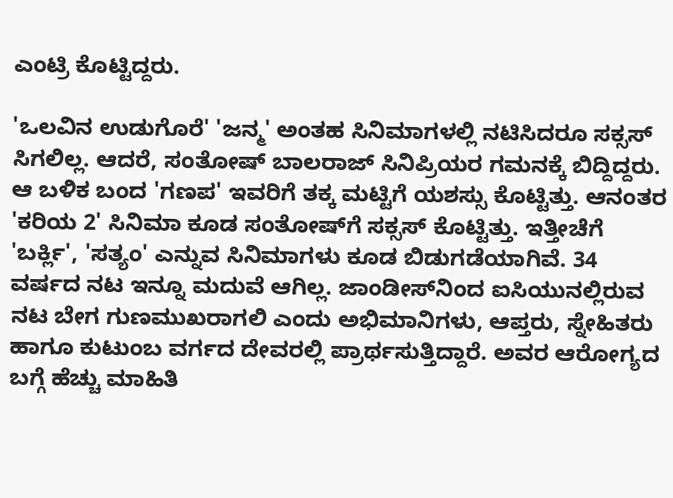ಎಂಟ್ರಿ ಕೊಟ್ಟಿದ್ದರು.

'ಒಲವಿನ ಉಡುಗೊರೆ' 'ಜನ್ಮ' ಅಂತಹ ಸಿನಿಮಾಗಳಲ್ಲಿ ನಟಿಸಿದರೂ ಸಕ್ಸಸ್ ಸಿಗಲಿಲ್ಲ. ಆದರೆ, ಸಂತೋಷ್ ಬಾಲರಾಜ್ ಸಿನಿಪ್ರಿಯರ ಗಮನಕ್ಕೆ ಬಿದ್ದಿದ್ದರು. ಆ ಬಳಿಕ ಬಂದ 'ಗಣಪ' ಇವರಿಗೆ ತಕ್ಕ ಮಟ್ಟಿಗೆ ಯಶಸ್ಸು ಕೊಟ್ಟಿತ್ತು. ಆನಂತರ 'ಕರಿಯ 2' ಸಿನಿಮಾ ಕೂಡ ಸಂತೋಷ್‌ಗೆ ಸಕ್ಸಸ್ ಕೊಟ್ಟಿತ್ತು. ಇತ್ತೀಚೆಗೆ 'ಬರ್ಕ್ಲಿ', 'ಸತ್ಯಂ' ಎನ್ನುವ ಸಿನಿಮಾಗಳು ಕೂಡ ಬಿಡುಗಡೆಯಾಗಿವೆ. 34 ವರ್ಷದ ನಟ ಇನ್ನೂ ಮದುವೆ ಆಗಿಲ್ಲ. ಜಾಂಡೀಸ್‌ನಿಂದ ಐಸಿಯುನಲ್ಲಿರುವ ನಟ ಬೇಗ ಗುಣಮುಖರಾಗಲಿ ಎಂದು ಅಭಿಮಾನಿಗಳು, ಆಪ್ತರು, ಸ್ನೇಹಿತರು ಹಾಗೂ ಕುಟುಂಬ ವರ್ಗದ ದೇವರಲ್ಲಿ ಪ್ರಾರ್ಥಸುತ್ತಿದ್ದಾರೆ. ಅವರ ಆರೋಗ್ಯದ ಬಗ್ಗೆ ಹೆಚ್ಚು ಮಾಹಿತಿ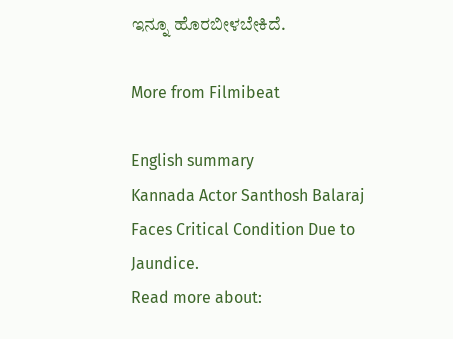ಇನ್ನೂ ಹೊರಬೀಳಬೇಕಿದೆ.

More from Filmibeat

English summary
Kannada Actor Santhosh Balaraj Faces Critical Condition Due to Jaundice.
Read more about: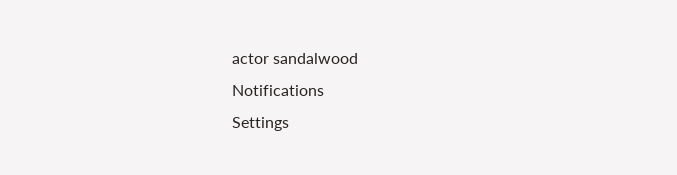actor sandalwood
Notifications
Settings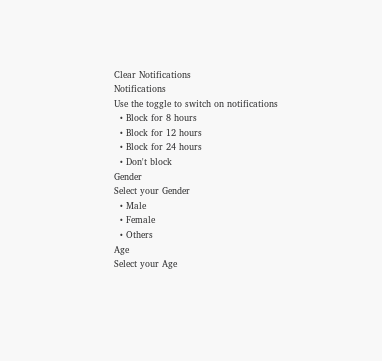Clear Notifications
Notifications
Use the toggle to switch on notifications
  • Block for 8 hours
  • Block for 12 hours
  • Block for 24 hours
  • Don't block
Gender
Select your Gender
  • Male
  • Female
  • Others
Age
Select your Age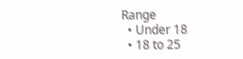Range
  • Under 18
  • 18 to 25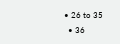• 26 to 35
  • 36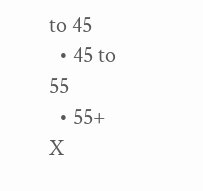to 45
  • 45 to 55
  • 55+
X